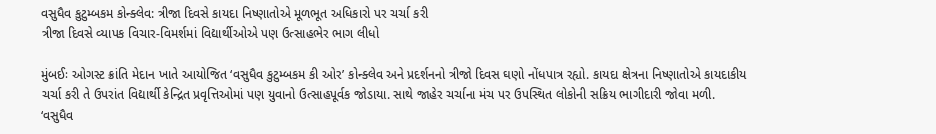વસુધૈવ કુટુમ્બકમ કોન્ક્લેવ: ત્રીજા દિવસે કાયદા નિષ્ણાતોએ મૂળભૂત અધિકારો પર ચર્ચા કરી
ત્રીજા દિવસે વ્યાપક વિચાર-વિમર્શમાં વિદ્યાર્થીઓએ પણ ઉત્સાહભેર ભાગ લીધો

મુંબઈઃ ઓગસ્ટ ક્રાંતિ મેદાન ખાતે આયોજિત ‘વસુધૈવ કુટુમ્બકમ કી ઓર’ કોન્ક્લેવ અને પ્રદર્શનનો ત્રીજો દિવસ ઘણો નોંધપાત્ર રહ્યો. કાયદા ક્ષેત્રના નિષ્ણાતોએ કાયદાકીય ચર્ચા કરી તે ઉપરાંત વિદ્યાર્થી કેન્દ્રિત પ્રવૃત્તિઓમાં પણ યુવાનો ઉત્સાહપૂર્વક જોડાયા. સાથે જાહેર ચર્ચાના મંચ પર ઉપસ્થિત લોકોની સક્રિય ભાગીદારી જોવા મળી.
‘વસુધૈવ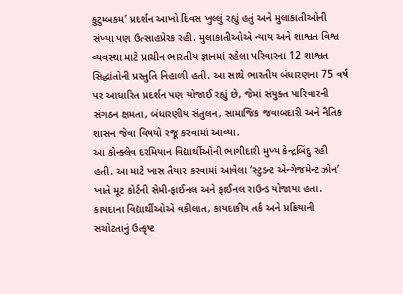કુટુમ્બકમ’ પ્રદર્શન આખો દિવસ ખુલ્લું રહ્યું હતું અને મુલાકાતીઓની સંખ્યા પણ ઉત્સાહપ્રેરક રહી. મુલાકાતીઓએ ન્યાય અને શાશ્વત વિશ્વ વ્યવસ્થા માટે પ્રાચીન ભારતીય જ્ઞાનમાં રહેલા પરિવારના 12 શાશ્વત સિદ્ધાંતોની પ્રસ્તુતિ નિહાળી હતી. આ સાથે ભારતીય બંધારણના 75 વર્ષ પર આધારિત પ્રદર્શન પણ યોજાઈ રહ્યું છે, જેમાં સંયુક્ત પારિવારની સંગઠન ક્ષમતા, બંધારણીય સંતુલન, સામાજિક જવાબદારી અને નૈતિક શાસન જેવા વિષયો રજૂ કરવામાં આવ્યા.
આ કોન્ક્લેવ દરમિયાન વિદ્યાર્થીઓની ભાગીદારી મુખ્ય કેન્દ્રબિંદુ રહી હતી. આ માટે ખાસ તૈયાર કરવામાં આવેલા ‘સ્ટુડન્ટ એન્ગેજમેન્ટ ઝોન’ ખાતે મૂટ કોર્ટની સેમી-ફાઈનલ અને ફાઈનલ રાઉન્ડ યોજાયા હતા. કાયદાના વિદ્યાર્થીઓએ વકીલાત, કાયદાકીય તર્ક અને પ્રક્રિયાની સચોટતાનું ઉત્કૃષ્ટ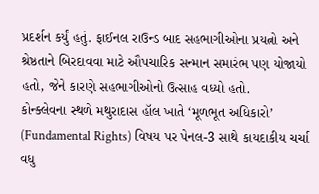પ્રદર્શન કર્યું હતું. ફાઈનલ રાઉન્ડ બાદ સહભાગીઓના પ્રયત્નો અને શ્રેષ્ઠતાને બિરદાવવા માટે ઔપચારિક સન્માન સમારંભ પણ યોજાયો હતો, જેને કારણે સહભાગીઓનો ઉત્સાહ વધ્યો હતો.
કોન્ક્લેવના સ્થળે મથુરાદાસ હૉલ ખાતે ‘મૂળભૂત અધિકારો’ (Fundamental Rights) વિષય પર પેનલ-3 સાથે કાયદાકીય ચર્ચા વધુ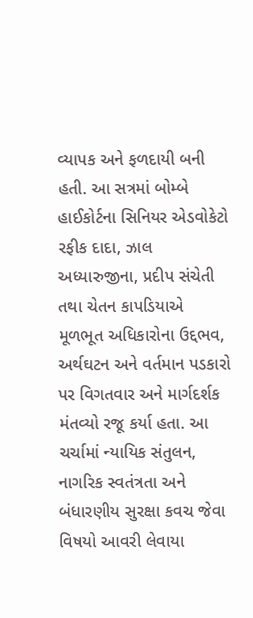વ્યાપક અને ફળદાયી બની હતી. આ સત્રમાં બોમ્બે હાઈકોર્ટના સિનિયર એડવોકેટો રફીક દાદા, ઝાલ અધ્યારુજીના, પ્રદીપ સંચેતી તથા ચેતન કાપડિયાએ મૂળભૂત અધિકારોના ઉદ્દભવ, અર્થઘટન અને વર્તમાન પડકારો પર વિગતવાર અને માર્ગદર્શક મંતવ્યો રજૂ કર્યા હતા. આ ચર્ચામાં ન્યાયિક સંતુલન, નાગરિક સ્વતંત્રતા અને બંધારણીય સુરક્ષા કવચ જેવા વિષયો આવરી લેવાયા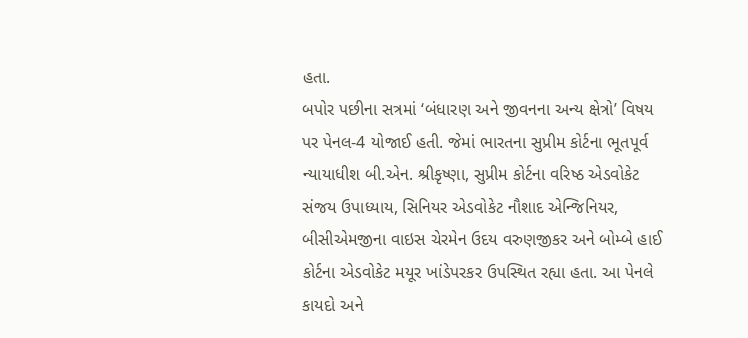હતા.
બપોર પછીના સત્રમાં ‘બંધારણ અને જીવનના અન્ય ક્ષેત્રો’ વિષય પર પેનલ-4 યોજાઈ હતી. જેમાં ભારતના સુપ્રીમ કોર્ટના ભૂતપૂર્વ ન્યાયાધીશ બી.એન. શ્રીકૃષ્ણા, સુપ્રીમ કોર્ટના વરિષ્ઠ એડવોકેટ સંજય ઉપાધ્યાય, સિનિયર એડવોકેટ નૌશાદ એન્જિનિયર, બીસીએમજીના વાઇસ ચેરમેન ઉદય વરુણજીકર અને બોમ્બે હાઈ કોર્ટના એડવોકેટ મયૂર ખાંડેપરકર ઉપસ્થિત રહ્યા હતા. આ પેનલે કાયદો અને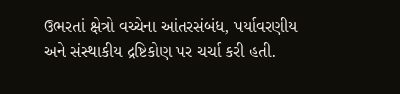ઉભરતાં ક્ષેત્રો વચ્ચેના આંતરસંબંધ, પર્યાવરણીય અને સંસ્થાકીય દ્રષ્ટિકોણ પર ચર્ચા કરી હતી.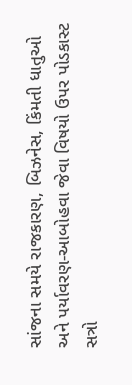સાંજના સમયે રાજકારણ, બિઝનેસ, કિંમતી ધાતુઓ અને પર્યાવરણ-આબોહવા જેવા વિષયો ઉપર પોડકાસ્ટ સત્રો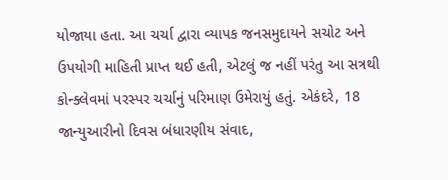યોજાયા હતા. આ ચર્ચા દ્વારા વ્યાપક જનસમુદાયને સચોટ અને ઉપયોગી માહિતી પ્રાપ્ત થઈ હતી, એટલું જ નહીં પરંતુ આ સત્રથી કોન્ક્લેવમાં પરસ્પર ચર્ચાનું પરિમાણ ઉમેરાયું હતું. એકંદરે, 18 જાન્યુઆરીનો દિવસ બંધારણીય સંવાદ,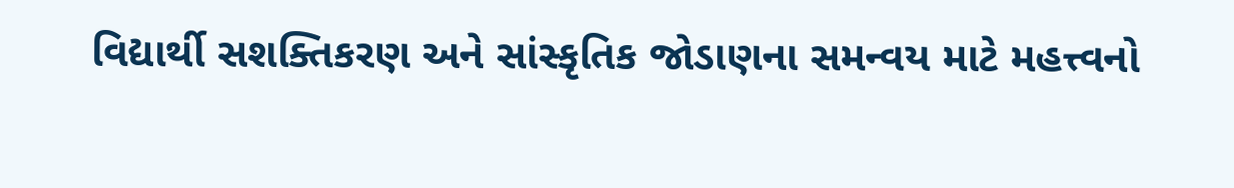વિદ્યાર્થી સશક્તિકરણ અને સાંસ્કૃતિક જોડાણના સમન્વય માટે મહત્ત્વનો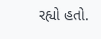રહ્યો હતો.